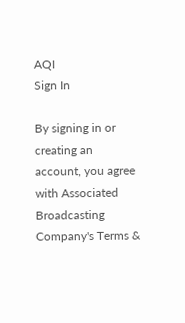AQI
Sign In

By signing in or creating an account, you agree with Associated Broadcasting Company's Terms &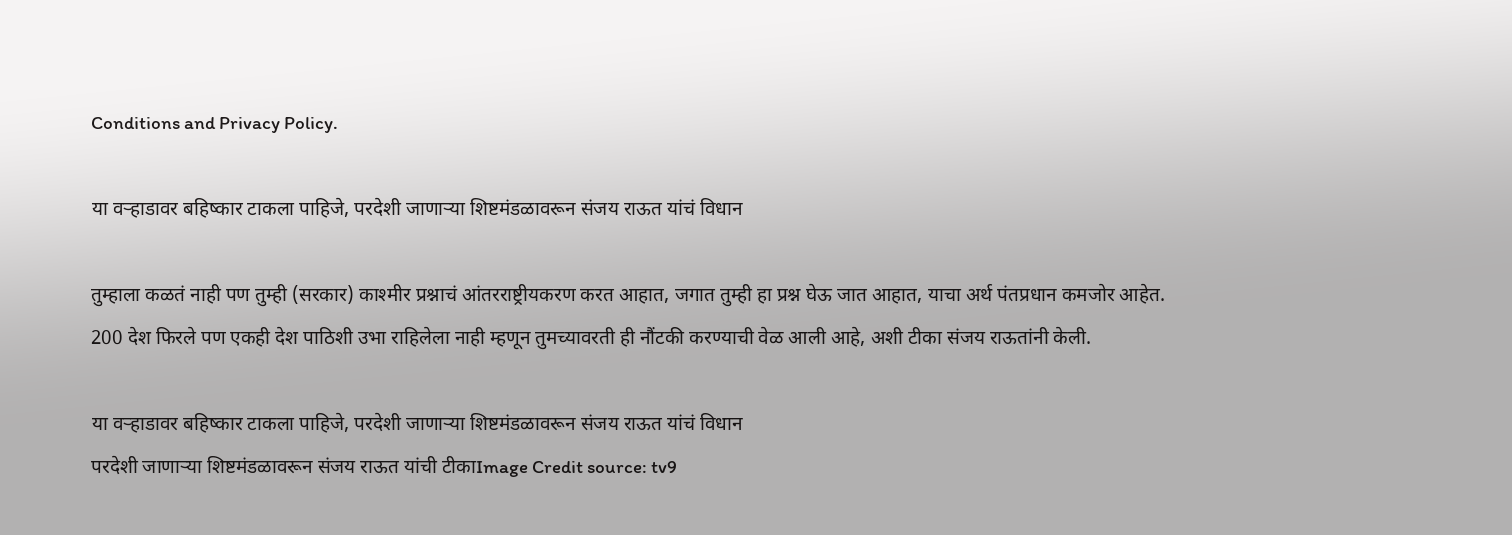Conditions and Privacy Policy.

या वऱ्हाडावर बहिष्कार टाकला पाहिजे, परदेशी जाणाऱ्या शिष्टमंडळावरून संजय राऊत यांचं विधान

तुम्हाला कळतं नाही पण तुम्ही (सरकार) काश्मीर प्रश्नाचं आंतरराष्ट्रीयकरण करत आहात, जगात तुम्ही हा प्रश्न घेऊ जात आहात, याचा अर्थ पंतप्रधान कमजोर आहेत. 200 देश फिरले पण एकही देश पाठिशी उभा राहिलेला नाही म्हणून तुमच्यावरती ही नौंटकी करण्याची वेळ आली आहे, अशी टीका संजय राऊतांनी केली.

या वऱ्हाडावर बहिष्कार टाकला पाहिजे, परदेशी जाणाऱ्या शिष्टमंडळावरून संजय राऊत यांचं विधान
परदेशी जाणाऱ्या शिष्टमंडळावरून संजय राऊत यांची टीकाImage Credit source: tv9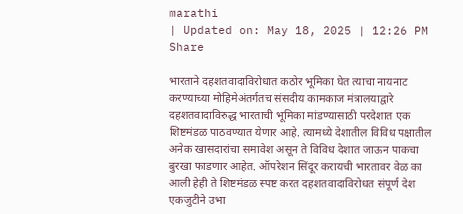marathi
| Updated on: May 18, 2025 | 12:26 PM
Share

भारताने दहशतवादाविरोधात कठोर भूमिका घेत त्याचा नायनाट करण्याच्या मोहिमेअंतर्गतच संसदीय कामकाज मंत्रालयाद्वारे दहशतवादाविरुद्ध भारताची भूमिका मांडण्यासाठी परदेशात एक शिष्टमंडळ पाठवण्यात येणार आहे. त्यामध्ये देशातील विविध पक्षातील अनेक खासदारांचा समावेश असून ते विविध देशात जाऊन पाकचा बुरखा फाडणार आहेत. ऑपरेशन सिंदूर करायची भारतावर वेळ का आली हेही ते शिष्टमंडळ स्पष्ट करत दहशतवादाविरोधत संपूर्ण देश एकजुटीने उभा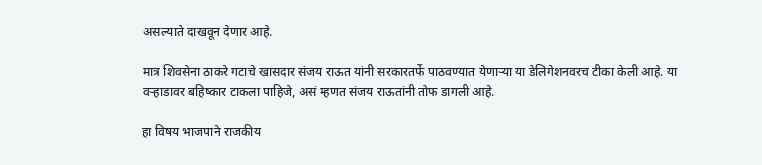असल्याते दाखवून देणार आहे.

मात्र शिवसेना ठाकरे गटाचे खासदार संजय राऊत यांनी सरकारतर्फे पाठवण्यात येणाऱ्या या डेलिगेशनवरच टीका केली आहे. या वऱ्हाडावर बहिष्कार टाकला पाहिजे, असं म्हणत संजय राऊतांनी तोफ डागली आहे.

हा विषय भाजपाने राजकीय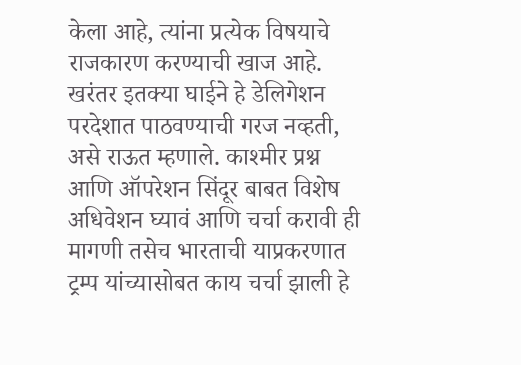केला आहे, त्यांना प्रत्येक विषयाचे राजकारण करण्याची खाज आहे. खरंतर इतक्या घाईने हे डेलिगेशन परदेशात पाठवण्याची गरज नव्हती, असे राऊत म्हणाले. काश्मीर प्रश्न आणि ऑपरेशन सिंदूर बाबत विशेष अधिवेशन घ्यावं आणि चर्चा करावी ही मागणी तसेच भारताची याप्रकरणात ट्रम्प यांच्यासोबत काय चर्चा झाली हे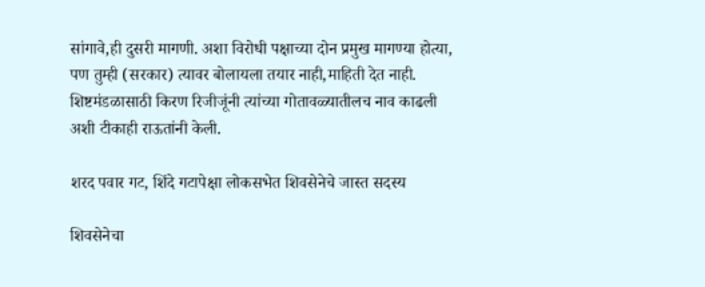सांगावे,ही दुसरी मागणी. अशा विरोधी पक्षाच्या दोन प्रमुख मागण्या होत्या, पण तुम्ही (सरकार) त्यावर बोलायला तयार नाही,माहिती देत नाही. शिष्टमंडळासाठी किरण रिजीजूंनी त्यांच्या गोतावळ्यातीलच नाव काढली अशी टीकाही राऊतांनी केली.

शरद पवार गट, शिंदे गटापेक्षा लोकसभेत शिवसेनेचे जास्त सदस्य

शिवसेनेचा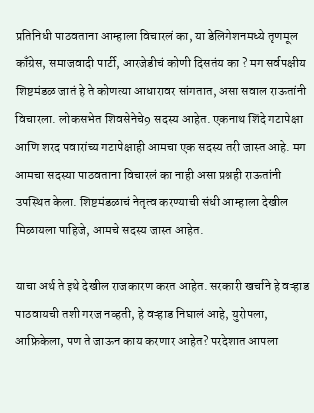प्रतिनिधी पाठवताना आम्हाला विचारलं का, या डेलिगेशनमध्ये तृणमूल काँग्रेस, समाजवादी पार्टी, आरजेडीचं कोणी दिसतंय का ? मग सर्वपक्षीय शिष्टमंडळ जातं हे ते कोणत्या आधारावर सांगतात, असा सवाल राऊतांनी विचारला. लोकसभेत शिवसेनेचे9 सदस्य आहेत. एकनाथ शिंदे गटापेक्षा आणि शरद पवारांच्य गटापेक्षाही आमचा एक सदस्य तरी जास्त आहे. मग आमचा सदस्या पाठवताना विचारलं का नाही असा प्रश्नही राऊतांनी उपस्थित केला. शिष्टमंडळाचं नेतृत्व करण्याची संधी आम्हाला देखील मिळायला पाहिजे, आमचे सदस्य जास्त आहेत.

याचा अर्थ ते इथे देखील राजकारण करत आहेत. सरकारी खर्चाने हे वऱ्हाड पाठवायची तशी गरज नव्हती, हे वऱ्हाड निघालं आहे, युरोपला, आफ्रिकेला, पण ते जाऊन काय करणार आहेत? परदेशात आपला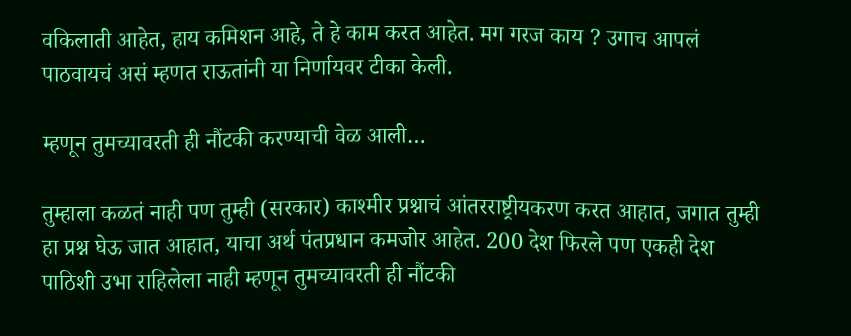वकिलाती आहेत, हाय कमिशन आहे, ते हे काम करत आहेत. मग गरज काय ? उगाच आपलं पाठवायचं असं म्हणत राऊतांनी या निर्णायवर टीका केली.

म्हणून तुमच्यावरती ही नौंटकी करण्याची वेळ आली…

तुम्हाला कळतं नाही पण तुम्ही (सरकार) काश्मीर प्रश्नाचं आंतरराष्ट्रीयकरण करत आहात, जगात तुम्ही हा प्रश्न घेऊ जात आहात, याचा अर्थ पंतप्रधान कमजोर आहेत. 200 देश फिरले पण एकही देश पाठिशी उभा राहिलेला नाही म्हणून तुमच्यावरती ही नौंटकी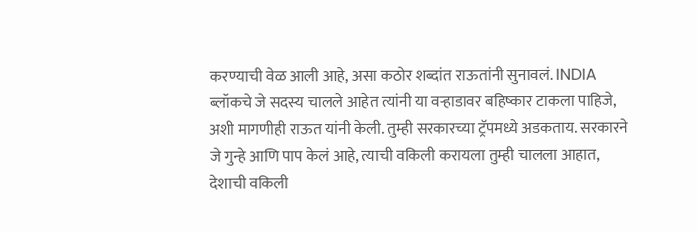करण्याची वेळ आली आहे, असा कठोर शब्दांत राऊतांनी सुनावलं. INDIA ब्लॉकचे जे सदस्य चालले आहेत त्यांनी या वऱ्हाडावर बहिष्कार टाकला पाहिजे, अशी मागणीही राऊत यांनी केली. तुम्ही सरकारच्या ट्रॅपमध्ये अडकताय. सरकारने जे गुन्हे आणि पाप केलं आहे, त्याची वकिली करायला तुम्ही चालला आहात, देशाची वकिली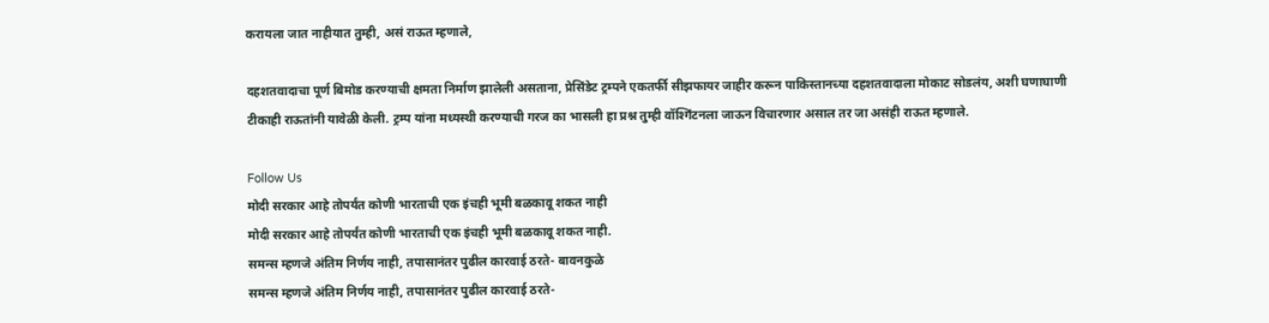करायला जात नाहीयात तुम्ही, असं राऊत म्हणाले,

दहशतवादाचा पूर्ण बिमोड करण्याची क्षमता निर्माण झालेली असताना, प्रेसिंडेट ट्रम्पने एकतर्फी सीझफायर जाहीर करून पाकिस्तानच्या दहशतवादाला मोकाट सोडलंय, अशी घणाघाणी टीकाही राऊतांनी यावेळी केली. ट्रम्प यांना मध्यस्थी करण्याची गरज का भासली हा प्रश्न तुम्ही वॉश्गिंटनला जाऊन विचारणार असाल तर जा असंही राऊत म्हणाले.

Follow Us
मोदी सरकार आहे तोपर्यंत कोणी भारताची एक इंचही भूमी बळकावू शकत नाही
मोदी सरकार आहे तोपर्यंत कोणी भारताची एक इंचही भूमी बळकावू शकत नाही.
समन्स म्हणजे अंतिम निर्णय नाही, तपासानंतर पुढील कारवाई ठरते- बावनकुळे
समन्स म्हणजे अंतिम निर्णय नाही, तपासानंतर पुढील कारवाई ठरते-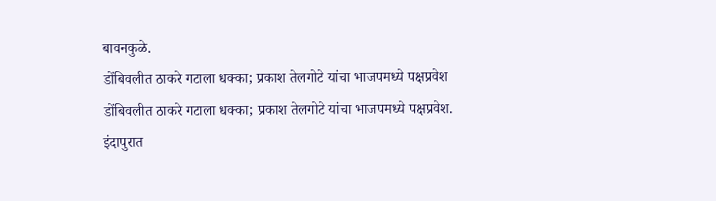बावनकुळे.
डोंबिवलीत ठाकरे गटाला धक्का; प्रकाश तेलगोटे यांचा भाजपमध्ये पक्षप्रवेश
डोंबिवलीत ठाकरे गटाला धक्का; प्रकाश तेलगोटे यांचा भाजपमध्ये पक्षप्रवेश.
इंदापुरात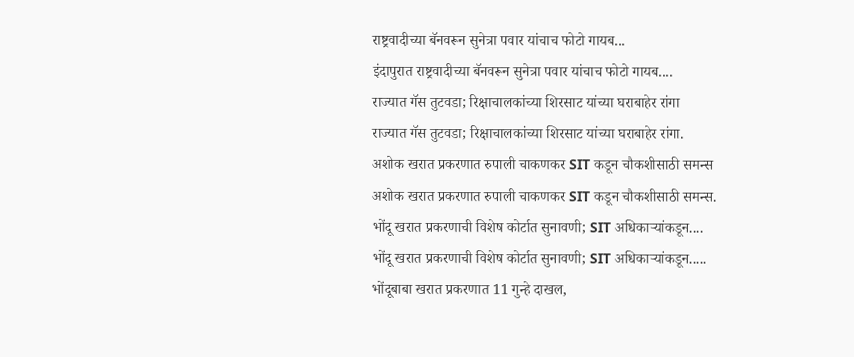राष्ट्रवादीच्या बॅनवरून सुनेत्रा पवार यांचाच फोटो गायब...
इंदापुरात राष्ट्रवादीच्या बॅनवरून सुनेत्रा पवार यांचाच फोटो गायब....
राज्यात गॅस तुटवडा; रिक्षाचालकांच्या शिरसाट यांच्या घराबाहेर रांगा
राज्यात गॅस तुटवडा; रिक्षाचालकांच्या शिरसाट यांच्या घराबाहेर रांगा.
अशोक खरात प्रकरणात रुपाली चाकणकर SIT कडून चौकशीसाठी समन्स
अशोक खरात प्रकरणात रुपाली चाकणकर SIT कडून चौकशीसाठी समन्स.
भोंदू खरात प्रकरणाची विशेष कोर्टात सुनावणी; SIT अधिकाऱ्यांकडून....
भोंदू खरात प्रकरणाची विशेष कोर्टात सुनावणी; SIT अधिकाऱ्यांकडून.....
भोंदूबाबा खरात प्रकरणात 11 गुन्हे दाखल,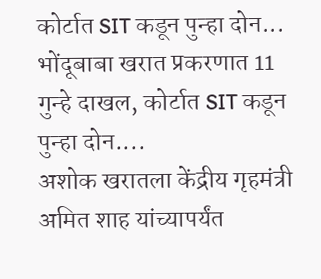कोर्टात SIT कडून पुन्हा दोन...
भोंदूबाबा खरात प्रकरणात 11 गुन्हे दाखल, कोर्टात SIT कडून पुन्हा दोन....
अशोक खरातला केंद्रीय गृहमंत्री अमित शाह यांच्यापर्यंत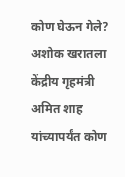कोण घेऊन गेले?
अशोक खरातला केंद्रीय गृहमंत्री अमित शाह यांच्यापर्यंत कोण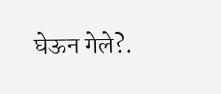घेऊन गेले?.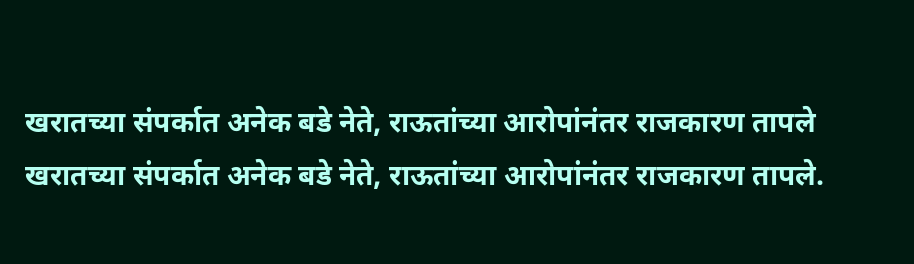खरातच्या संपर्कात अनेक बडे नेते, राऊतांच्या आरोपांनंतर राजकारण तापले
खरातच्या संपर्कात अनेक बडे नेते, राऊतांच्या आरोपांनंतर राजकारण तापले.